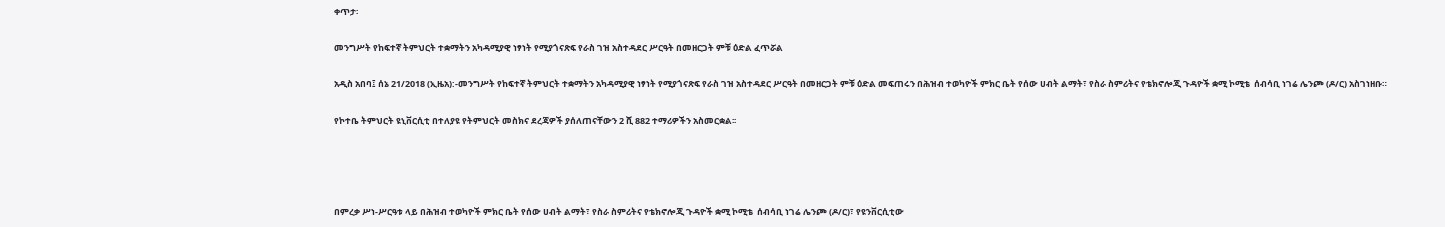ቀጥታ፡

መንግሥት የከፍተኛ ትምህርት ተቋማትን አካዳሚያዊ ነፃነት የሚያጎናጽፍ የራስ ገዝ አስተዳደር ሥርዓት በመዘርጋት ምቹ ዕድል ፈጥሯል

አዲስ አበባ፤ ሰኔ 21/2018 (ኢዜአ):-መንግሥት የከፍተኛ ትምህርት ተቋማትን አካዳሚያዊ ነፃነት የሚያጎናጽፍ የራስ ገዝ አስተዳደር ሥርዓት በመዘርጋት ምቹ ዕድል መፍጠሩን በሕዝብ ተወካዮች ምክር ቤት የሰው ሀብት ልማት፣ የስራ ስምሪትና የቴክኖሎጂ ጉዳዮች ቋሚ ኮሚቴ  ሰብሳቢ ነገሬ ሌንጮ (ዶ/ር) አስገነዘቡ።

የኮተቤ ትምህርት ዩኒቨርሲቲ በተለያዩ የትምህርት መስክና ደረጃዎች ያሰለጠናቸውን 2 ሺ 882 ተማሪዎችን አስመርቋል፡፡




በምረቃ ሥነ-ሥርዓቱ ላይ በሕዝብ ተወካዮች ምክር ቤት የሰው ሀብት ልማት፣ የስራ ስምሪትና የቴክኖሎጂ ጉዳዮች ቋሚ ኮሚቴ  ሰብሳቢ ነገሬ ሌንጮ (ዶ/ር)፣ የዩንቨርሲቲው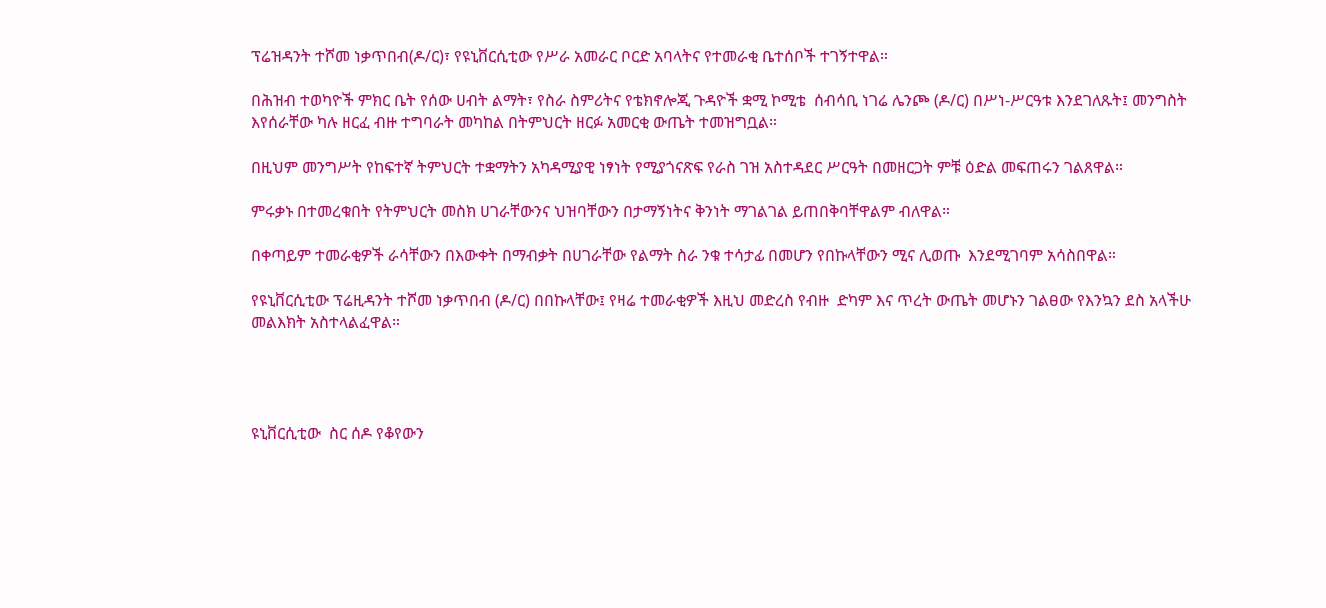ፕሬዝዳንት ተሾመ ነቃጥበብ(ዶ/ር)፣ የዩኒቨርሲቲው የሥራ አመራር ቦርድ አባላትና የተመራቂ ቤተሰቦች ተገኝተዋል።

በሕዝብ ተወካዮች ምክር ቤት የሰው ሀብት ልማት፣ የስራ ስምሪትና የቴክኖሎጂ ጉዳዮች ቋሚ ኮሚቴ  ሰብሳቢ ነገሬ ሌንጮ (ዶ/ር) በሥነ-ሥርዓቱ እንደገለጹት፤ መንግስት እየሰራቸው ካሉ ዘርፈ ብዙ ተግባራት መካከል በትምህርት ዘርፉ አመርቂ ውጤት ተመዝግቧል።

በዚህም መንግሥት የከፍተኛ ትምህርት ተቋማትን አካዳሚያዊ ነፃነት የሚያጎናጽፍ የራስ ገዝ አስተዳደር ሥርዓት በመዘርጋት ምቹ ዕድል መፍጠሩን ገልጸዋል።

ምሩቃኑ በተመረቁበት የትምህርት መስክ ሀገራቸውንና ህዝባቸውን በታማኝነትና ቅንነት ማገልገል ይጠበቅባቸዋልም ብለዋል።

በቀጣይም ተመራቂዎች ራሳቸውን በእውቀት በማብቃት በሀገራቸው የልማት ስራ ንቁ ተሳታፊ በመሆን የበኩላቸውን ሚና ሊወጡ  እንደሚገባም አሳስበዋል።

የዩኒቨርሲቲው ፕሬዚዳንት ተሾመ ነቃጥበብ (ዶ/ር) በበኩላቸው፤ የዛሬ ተመራቂዎች እዚህ መድረስ የብዙ  ድካም እና ጥረት ውጤት መሆኑን ገልፀው የእንኳን ደስ አላችሁ መልእክት አስተላልፈዋል።




ዩኒቨርሲቲው  ስር ሰዶ የቆየውን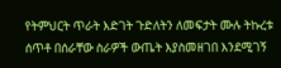የትምህርት ጥራት እድገት ጉድለትን ለመፍታት ሙሉ ትኩረቱ ሰጥቶ በሰራቸው ስራዎች ውጤት እያስመዘገበ እንደሚገኝ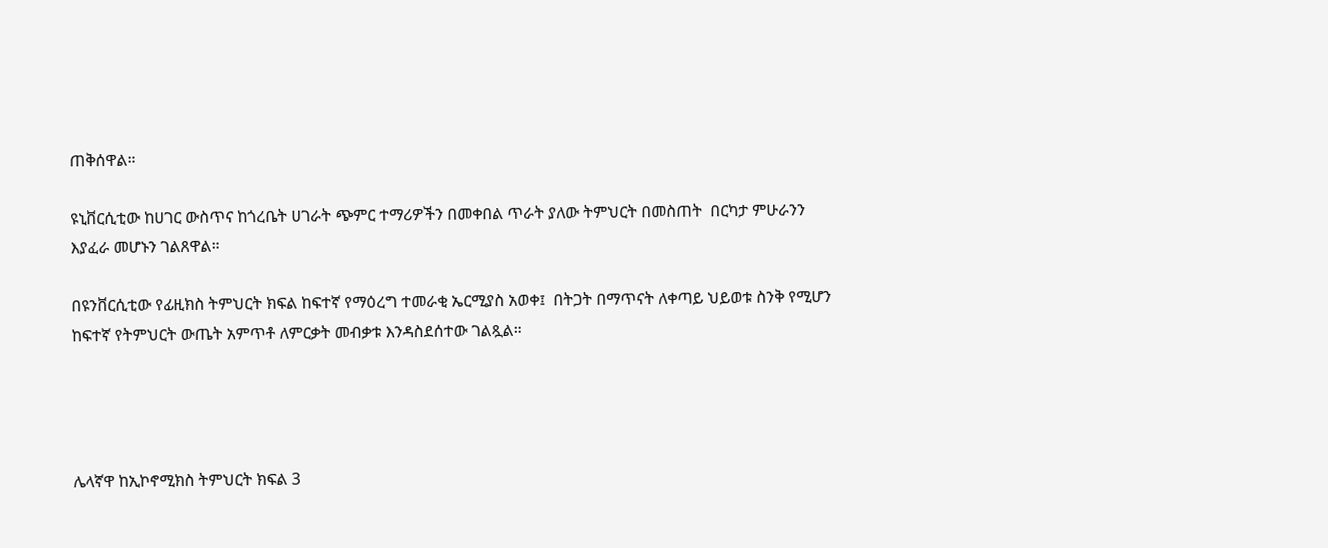ጠቅሰዋል።

ዩኒቨርሲቲው ከሀገር ውስጥና ከጎረቤት ሀገራት ጭምር ተማሪዎችን በመቀበል ጥራት ያለው ትምህርት በመስጠት  በርካታ ምሁራንን እያፈራ መሆኑን ገልጸዋል።

በዩንቨርሲቲው የፊዚክስ ትምህርት ክፍል ከፍተኛ የማዕረግ ተመራቂ ኤርሚያስ አወቀ፤  በትጋት በማጥናት ለቀጣይ ህይወቱ ስንቅ የሚሆን ከፍተኛ የትምህርት ውጤት አምጥቶ ለምርቃት መብቃቱ እንዳስደሰተው ገልጿል።




ሌላኛዋ ከኢኮኖሚክስ ትምህርት ክፍል 3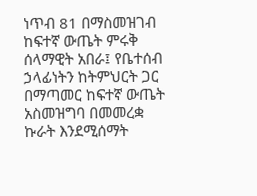ነጥብ 81 በማስመዝገብ ከፍተኛ ውጤት ምሩቅ ሰላማዊት አበራ፤ የቤተሰብ ኃላፊነትን ከትምህርት ጋር በማጣመር ከፍተኛ ውጤት አስመዝግባ በመመረቋ ኩራት እንደሚሰማት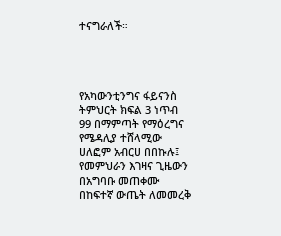ተናግራለች።




የአካውንቲንግና ፋይናንስ ትምህርት ክፍል 3 ነጥብ 99 በማምጣት የማዕረግና የሜዳሊያ ተሸላሚው ሀለፎም አብርሀ በበኩሉ፤ የመምህራን እገዛና ጊዜውን በአግባቡ መጠቀሙ በከፍተኛ ውጤት ለመመረቅ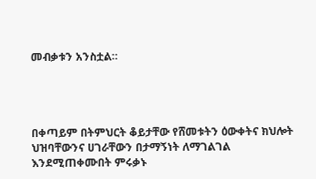መብቃቱን አንስቷል።




በቀጣይም በትምህርት ቆይታቸው የሸመቱትን ዕውቀትና ክህሎት ህዝባቸውንና ሀገራቸውን በታማኝነት ለማገልገል እንደሚጠቀሙበት ምሩቃኑ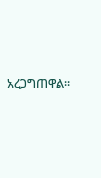አረጋግጠዋል።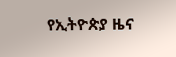የኢትዮጵያ ዜና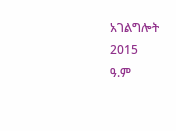አገልግሎት
2015
ዓ.ም